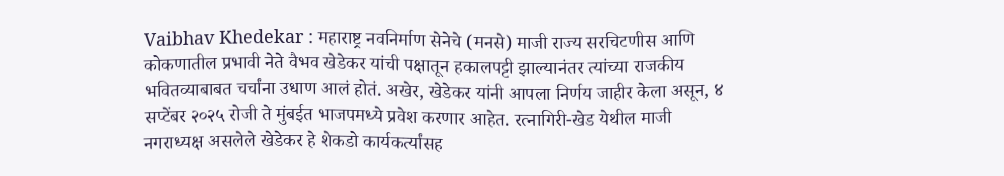Vaibhav Khedekar : महाराष्ट्र नवनिर्माण सेनेचे (मनसे) माजी राज्य सरचिटणीस आणि कोकणातील प्रभावी नेते वैभव खेडेकर यांची पक्षातून हकालपट्टी झाल्यानंतर त्यांच्या राजकीय भवितव्याबाबत चर्चांना उधाण आलं होतं. अखेर, खेडेकर यांनी आपला निर्णय जाहीर केला असून, ४ सप्टेंबर २०२५ रोजी ते मुंबईत भाजपमध्ये प्रवेश करणार आहेत. रत्नागिरी-खेड येथील माजी नगराध्यक्ष असलेले खेडेकर हे शेकडो कार्यकर्त्यांसह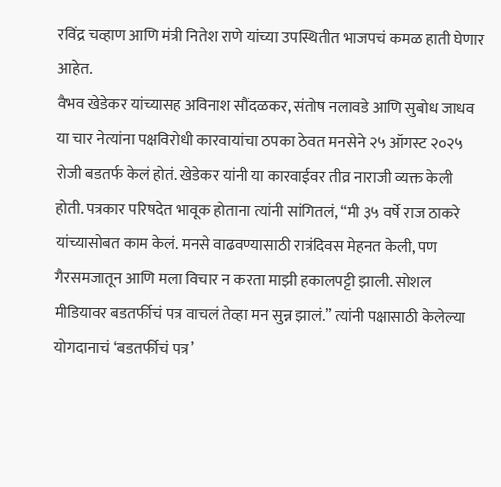रविंद्र चव्हाण आणि मंत्री नितेश राणे यांच्या उपस्थितीत भाजपचं कमळ हाती घेणार आहेत.
वैभव खेडेकर यांच्यासह अविनाश सौंदळकर, संतोष नलावडे आणि सुबोध जाधव या चार नेत्यांना पक्षविरोधी कारवायांचा ठपका ठेवत मनसेने २५ ऑगस्ट २०२५ रोजी बडतर्फ केलं होतं. खेडेकर यांनी या कारवाईवर तीव्र नाराजी व्यक्त केली होती. पत्रकार परिषदेत भावूक होताना त्यांनी सांगितलं, “मी ३५ वर्षे राज ठाकरे यांच्यासोबत काम केलं. मनसे वाढवण्यासाठी रात्रंदिवस मेहनत केली, पण गैरसमजातून आणि मला विचार न करता माझी हकालपट्टी झाली. सोशल मीडियावर बडतर्फीचं पत्र वाचलं तेव्हा मन सुन्न झालं.” त्यांनी पक्षासाठी केलेल्या योगदानाचं ‘बडतर्फीचं पत्र’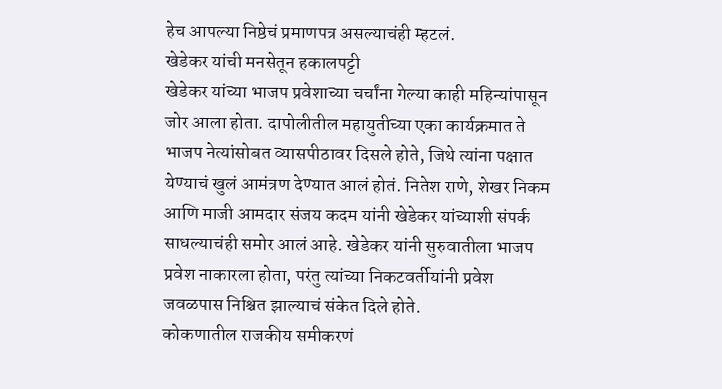हेच आपल्या निष्ठेचं प्रमाणपत्र असल्याचंही म्हटलं.
खेडेकर यांची मनसेतून हकालपट्टी
खेडेकर यांच्या भाजप प्रवेशाच्या चर्चांना गेल्या काही महिन्यांपासून जोर आला होता. दापोलीतील महायुतीच्या एका कार्यक्रमात ते भाजप नेत्यांसोबत व्यासपीठावर दिसले होते, जिथे त्यांना पक्षात येण्याचं खुलं आमंत्रण देण्यात आलं होतं. नितेश राणे, शेखर निकम आणि माजी आमदार संजय कदम यांनी खेडेकर यांच्याशी संपर्क साधल्याचंही समोर आलं आहे. खेडेकर यांनी सुरुवातीला भाजप प्रवेश नाकारला होता, परंतु त्यांच्या निकटवर्तीयांनी प्रवेश जवळपास निश्चित झाल्याचं संकेत दिले होते.
कोकणातील राजकीय समीकरणं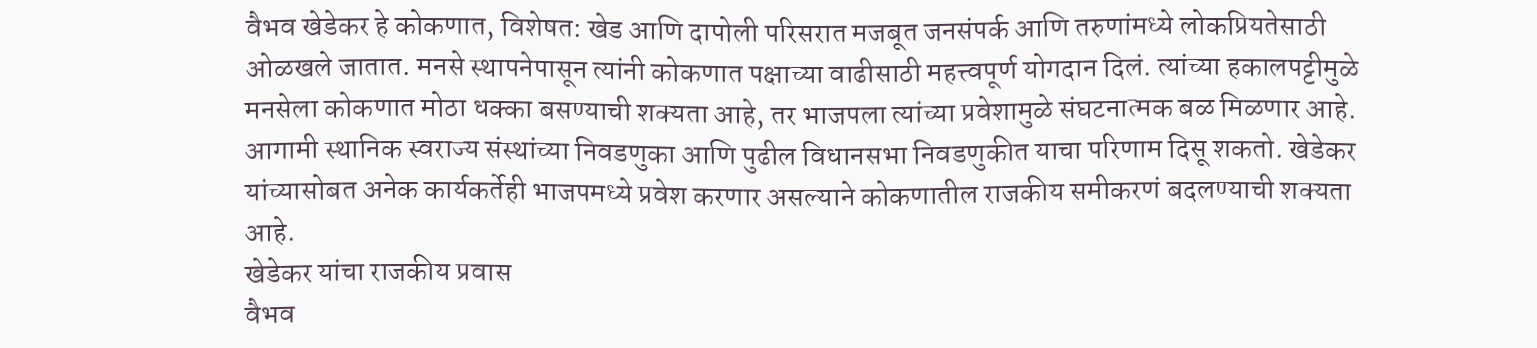वैभव खेडेकर हे कोकणात, विशेषत: खेड आणि दापोली परिसरात मजबूत जनसंपर्क आणि तरुणांमध्ये लोकप्रियतेसाठी ओळखले जातात. मनसे स्थापनेपासून त्यांनी कोकणात पक्षाच्या वाढीसाठी महत्त्वपूर्ण योगदान दिलं. त्यांच्या हकालपट्टीमुळे मनसेला कोकणात मोठा धक्का बसण्याची शक्यता आहे, तर भाजपला त्यांच्या प्रवेशामुळे संघटनात्मक बळ मिळणार आहे. आगामी स्थानिक स्वराज्य संस्थांच्या निवडणुका आणि पुढील विधानसभा निवडणुकीत याचा परिणाम दिसू शकतो. खेडेकर यांच्यासोबत अनेक कार्यकर्तेही भाजपमध्ये प्रवेश करणार असल्याने कोकणातील राजकीय समीकरणं बदलण्याची शक्यता आहे.
खेडेकर यांचा राजकीय प्रवास
वैभव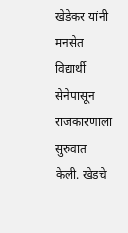खेडेकर यांनी मनसेत विद्यार्थी सेनेपासून राजकारणाला सुरुवात केली. खेडचे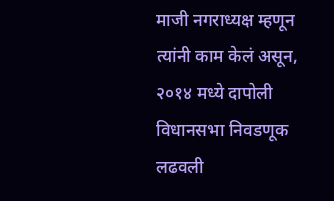माजी नगराध्यक्ष म्हणून त्यांनी काम केलं असून, २०१४ मध्ये दापोली विधानसभा निवडणूक लढवली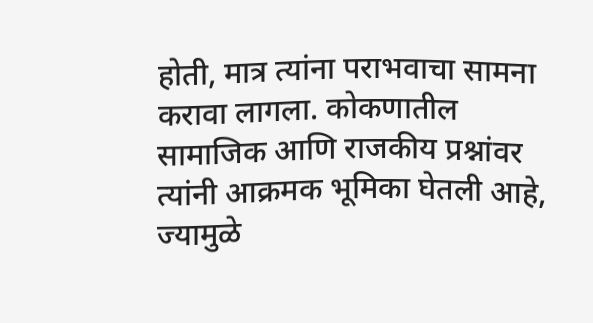होती, मात्र त्यांना पराभवाचा सामना करावा लागला. कोकणातील सामाजिक आणि राजकीय प्रश्नांवर त्यांनी आक्रमक भूमिका घेतली आहे, ज्यामुळे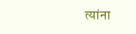त्यांना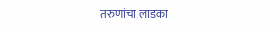तरुणांचा लाडका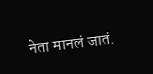नेता मानलं जातं.